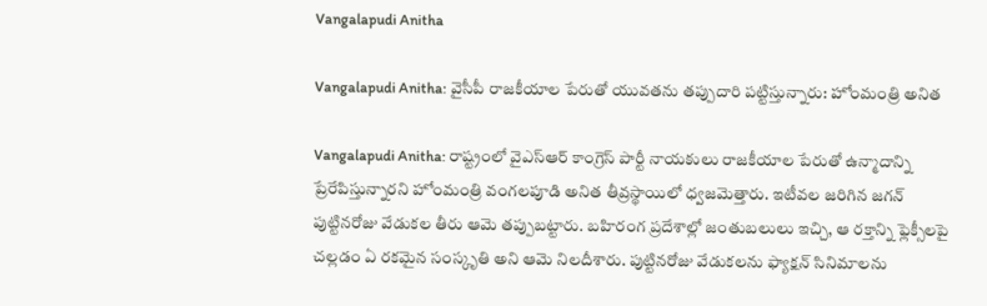Vangalapudi Anitha

Vangalapudi Anitha: వైసీపీ రాజకీయాల పేరుతో యువతను తప్పుదారి పట్టిస్తున్నారు: హోంమంత్రి అనిత

Vangalapudi Anitha: రాష్ట్రంలో వైఎస్ఆర్ కాంగ్రెస్ పార్టీ నాయకులు రాజకీయాల పేరుతో ఉన్మాదాన్ని ప్రేరేపిస్తున్నారని హోంమంత్రి వంగలపూడి అనిత తీవ్రస్థాయిలో ధ్వజమెత్తారు. ఇటీవల జరిగిన జగన్ పుట్టినరోజు వేడుకల తీరు ఆమె తప్పుబట్టారు. బహిరంగ ప్రదేశాల్లో జంతుబలులు ఇచ్చి, ఆ రక్తాన్ని ఫ్లెక్సీలపై చల్లడం ఏ రకమైన సంస్కృతి అని ఆమె నిలదీశారు. పుట్టినరోజు వేడుకలను ఫ్యాక్షన్ సినిమాలను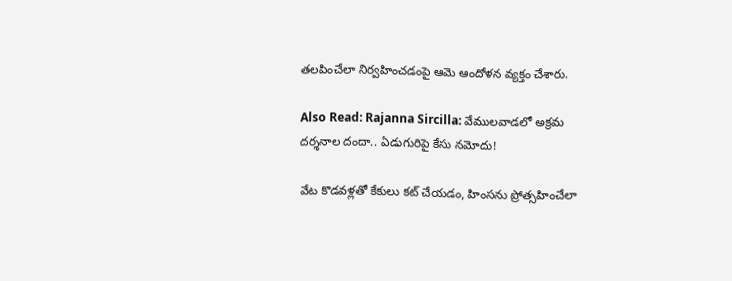తలపించేలా నిర్వహించడంపై ఆమె ఆందోళన వ్యక్తం చేశారు.

Also Read: Rajanna Sircilla: వేములవాడలో అక్రమ దర్శనాల దందా.. ఏడుగురిపై కేసు నమోదు!

వేట కొడవళ్లతో కేకులు కట్ చేయడం, హింసను ప్రోత్సహించేలా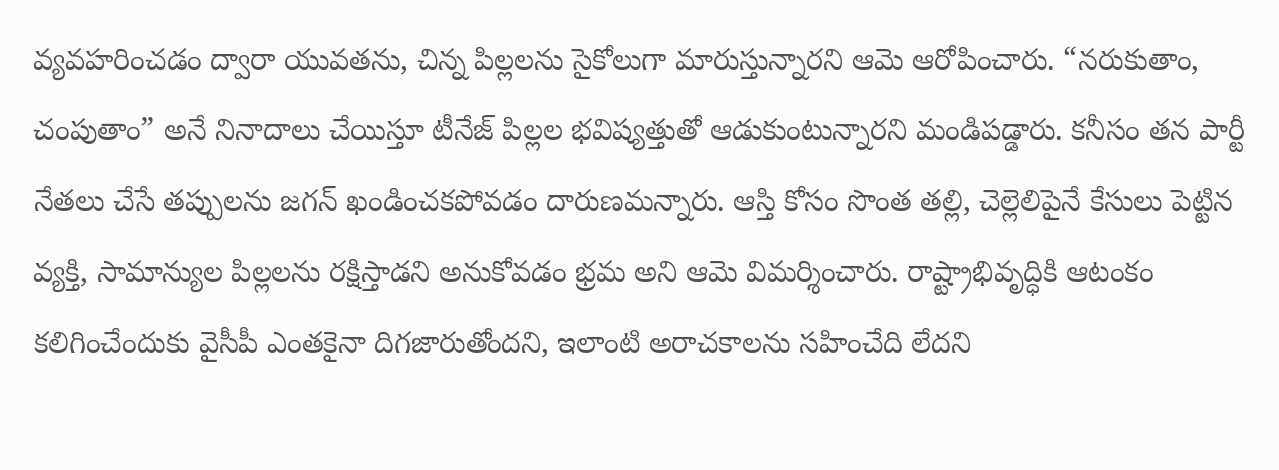వ్యవహరించడం ద్వారా యువతను, చిన్న పిల్లలను సైకోలుగా మారుస్తున్నారని ఆమె ఆరోపించారు. “నరుకుతాం, చంపుతాం” అనే నినాదాలు చేయిస్తూ టీనేజ్ పిల్లల భవిష్యత్తుతో ఆడుకుంటున్నారని మండిపడ్డారు. కనీసం తన పార్టీ నేతలు చేసే తప్పులను జగన్ ఖండించకపోవడం దారుణమన్నారు. ఆస్తి కోసం సొంత తల్లి, చెల్లెలిపైనే కేసులు పెట్టిన వ్యక్తి, సామాన్యుల పిల్లలను రక్షిస్తాడని అనుకోవడం భ్రమ అని ఆమె విమర్శించారు. రాష్ట్రాభివృద్ధికి ఆటంకం కలిగించేందుకు వైసీపీ ఎంతకైనా దిగజారుతోందని, ఇలాంటి అరాచకాలను సహించేది లేదని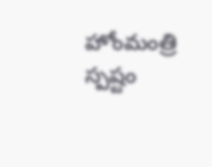హోంమంత్రి స్పష్టం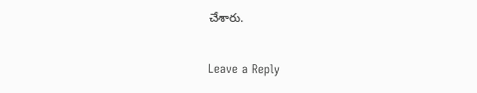చేశారు.

Leave a Reply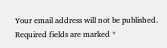Your email address will not be published. Required fields are marked *